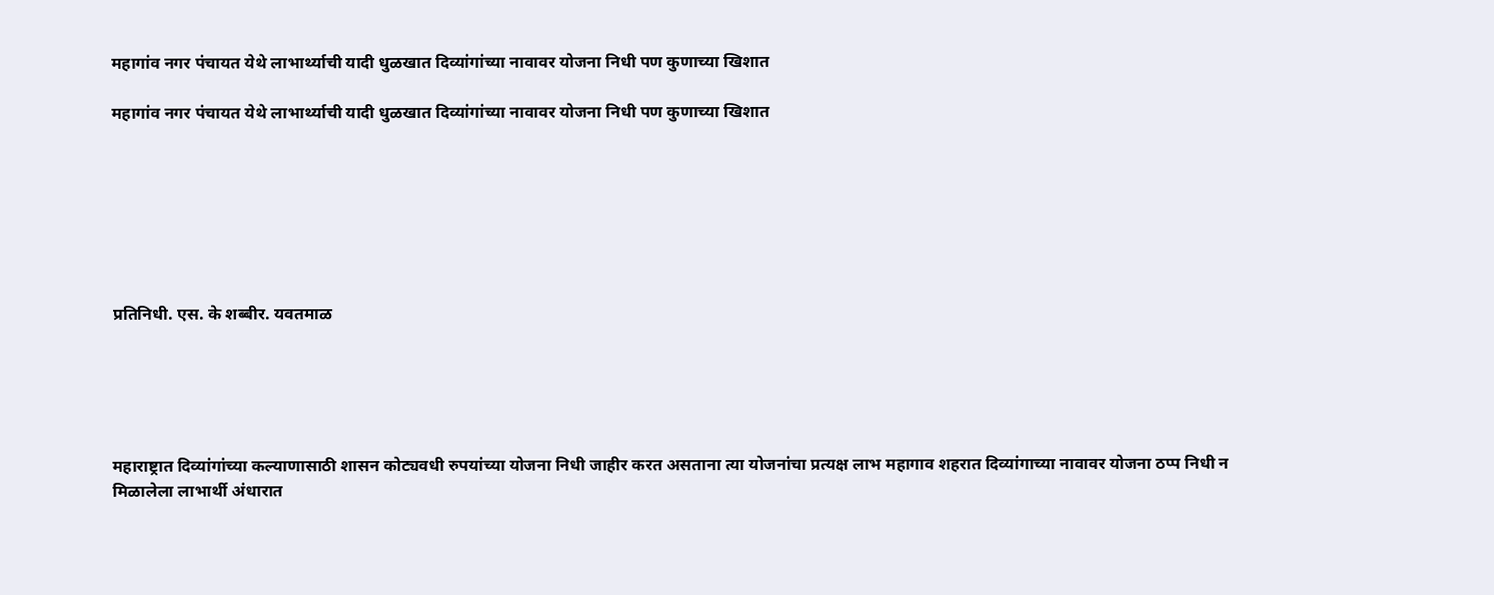महागांव नगर पंचायत येथे लाभार्थ्याची यादी धुळखात दिव्यांगांच्या नावावर योजना निधी पण कुणाच्या खिशात

महागांव नगर पंचायत येथे लाभार्थ्याची यादी धुळखात दिव्यांगांच्या नावावर योजना निधी पण कुणाच्या खिशात







प्रतिनिधी. एस. के शब्बीर. यवतमाळ





महाराष्ट्रात दिव्यांगांच्या कल्याणासाठी शासन कोट्यवधी रुपयांच्या योजना निधी जाहीर करत असताना त्या योजनांचा प्रत्यक्ष लाभ महागाव शहरात दिव्यांगाच्या नावावर योजना ठप्प निधी न मिळालेला लाभार्थी अंधारात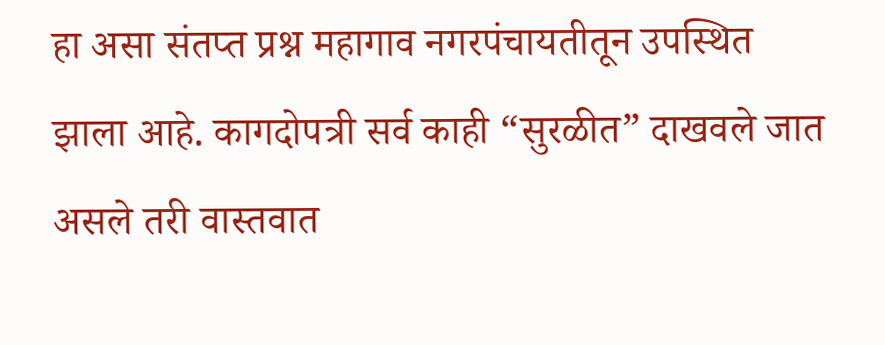हा असा संतप्त प्रश्न महागाव नगरपंचायतीतून उपस्थित झाला आहे. कागदोपत्री सर्व काही “सुरळीत” दाखवले जात असले तरी वास्तवात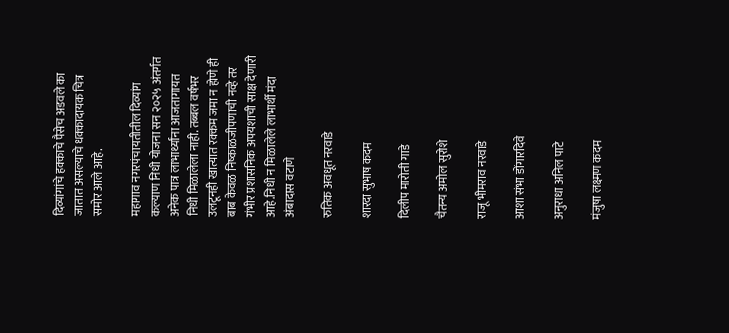दिव्यांगांचे हक्काचे पैसेच अडवले का जातात असल्याचे धक्कादायक चित्र समोर आले आहे.

महागाव नगरपंचायतीतील दिव्यांग कल्याण निधी योजना सन २०२५ अंतर्गत अनेक पात्र लाभार्थ्यांना आजतागायत निधी मिळालेला नाही. तब्बल वर्षभर उलटूनही खात्यात रक्कम जमा न होणे ही बाब केवळ निष्काळजीपणाची नव्हे तर गंभीर प्रशासनिक अपयशाची साक्ष देणारी आहे.निधी न मिळालेले लाभार्थी मंदा अंबादास वटाणे

रुतिक अवधूत नरवाडे

शारदा सुभाष कदम

दिलीप मारोती गाडे

चैतन्य अमोल सुरोशे

राजू भीमराव नरवाडे

आशा संभा डोंगारदिवे

अनुराधा अनिल पाटे

मंजुषा लक्ष्मण कदम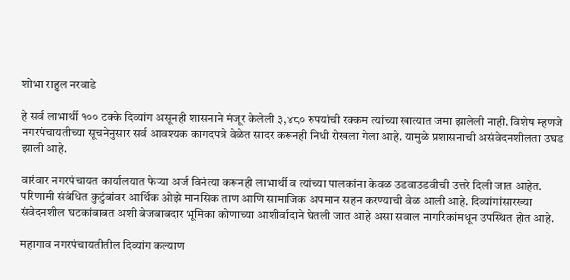शोभा राहुल नरवाडे

हे सर्व लाभार्थी १०० टक्के दिव्यांग असूनही शासनाने मंजूर केलेली ३,४८० रुपयांची रक्कम त्यांच्या खात्यात जमा झालेली नाही. विशेष म्हणजे नगरपंचायतीच्या सूचनेनुसार सर्व आवश्यक कागदपत्रे वेळेत सादर करूनही निधी रोखला गेला आहे. यामुळे प्रशासनाची असंवेदनशीलता उघड झाली आहे.

वारंवार नगरपंचायत कार्यालयात फेऱ्या अर्ज विनंत्या करूनही लाभार्थी व त्यांच्या पालकांना केवळ उडवाउडवीची उत्तरे दिली जात आहेत. परिणामी संबंधित कुटुंबांवर आर्थिक ओझे मानसिक ताण आणि सामाजिक अपमान सहन करण्याची वेळ आली आहे. दिव्यांगांसारख्या संवेदनशील घटकांबाबत अशी बेजबाबदार भूमिका कोणाच्या आशीर्वादाने घेतली जात आहे असा सवाल नागरिकांमधून उपस्थित होत आहे.

महागाव नगरपंचायतीतील दिव्यांग कल्याण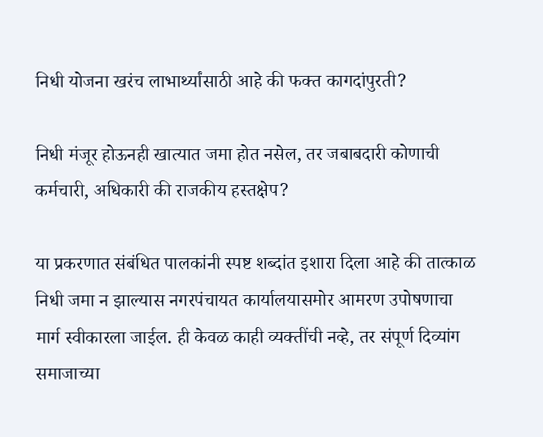निधी योजना खरंच लाभार्थ्यांसाठी आहे की फक्त कागदांपुरती?

निधी मंजूर होऊनही खात्यात जमा होत नसेल, तर जबाबदारी कोणाची कर्मचारी, अधिकारी की राजकीय हस्तक्षेप?

या प्रकरणात संबंधित पालकांनी स्पष्ट शब्दांत इशारा दिला आहे की तात्काळ निधी जमा न झाल्यास नगरपंचायत कार्यालयासमोर आमरण उपोषणाचा मार्ग स्वीकारला जाईल. ही केवळ काही व्यक्तींची नव्हे, तर संपूर्ण दिव्यांग समाजाच्या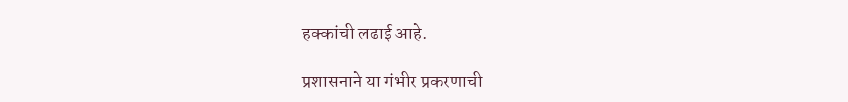हक्कांची लढाई आहे.

प्रशासनाने या गंभीर प्रकरणाची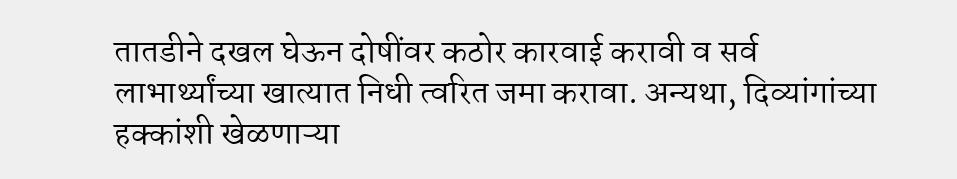तातडीने दखल घेऊन दोषींवर कठोर कारवाई करावी व सर्व लाभार्थ्यांच्या खात्यात निधी त्वरित जमा करावा. अन्यथा, दिव्यांगांच्या हक्कांशी खेळणाऱ्या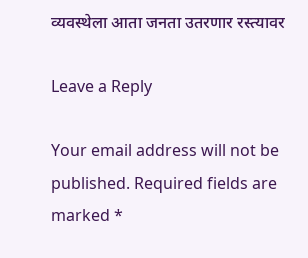व्यवस्थेला आता जनता उतरणार रस्त्यावर

Leave a Reply

Your email address will not be published. Required fields are marked *